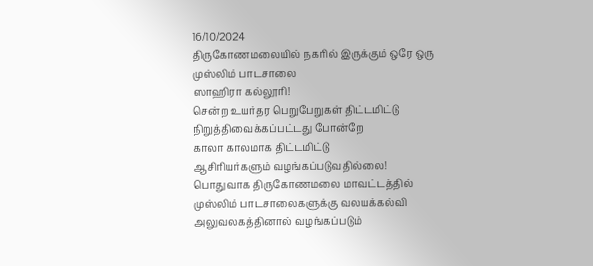16/10/2024
திருகோணமலையில் நகரில் இருக்கும் ஒரே ஒரு முஸ்லிம் பாடசாலை
ஸாஹிரா கல்லூரி!
சென்ற உயர்தர பெறுபேறுகள் திட்டமிட்டு நிறுத்திவைக்கப்பட்டது போன்றே
காலா காலமாக திட்டமிட்டு
ஆசிரியர்களும் வழங்கப்படுவதில்லை!
பொதுவாக திருகோணமலை மாவட்டத்தில்
முஸ்லிம் பாடசாலைகளுக்கு வலயக்கல்வி அலுவலகத்தினால் வழங்கப்படும்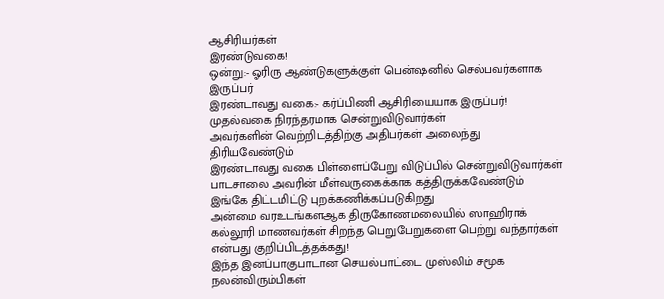ஆசிரியர்கள்
இரண்டுவகை!
ஒன்று:- ஓரிரு ஆண்டுகளுக்குள் பென்ஷனில் செல்பவர்களாக இருப்பர்
இரண்டாவது வகை:- கர்ப்பிணி ஆசிரியையாக இருப்பர்!
முதல்வகை நிரந்தரமாக சென்றுவிடுவார்கள்
அவர்களின் வெற்றிடத்திற்கு அதிபர்கள் அலைந்து திரியவேண்டும்
இரண்டாவது வகை பிள்ளைப்பேறு விடுப்பில் சென்றுவிடுவார்கள் பாடசாலை அவரின் மீள்வருகைக்காக கத்திருக்கவேண்டும்
இங்கே திட்டமிட்டு புறக்கணிக்கப்படுகிறது
அன்மை வரஉடங்களஆக திருகோணமலையில் ஸாஹிராக் கல்லூரி மாணவர்கள் சிறந்த பெறுபேறுகளை பெற்று வந்தார்கள் என்பது குறிப்பிடத்தக்கது!
இந்த இனப்பாகுபாடான செயல்பாட்டை முஸ்லிம் சமூக நலன்விரும்பிகள்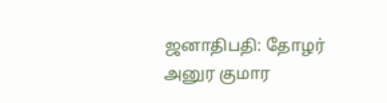ஜனாதிபதி: தோழர் அனுர குமார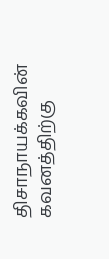திசாநாயக்கவின் கவனத்திற்கு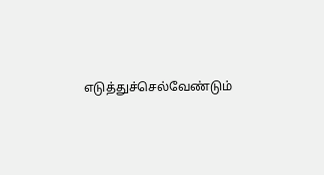எடுத்துச்செல்வேண்டும்